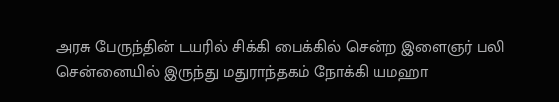அரசு பேருந்தின் டயரில் சிக்கி பைக்கில் சென்ற இளைஞர் பலி
சென்னையில் இருந்து மதுராந்தகம் நோக்கி யமஹா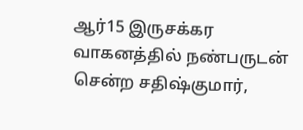ஆர்15 இருசக்கர வாகனத்தில் நண்பருடன் சென்ற சதிஷ்குமார்,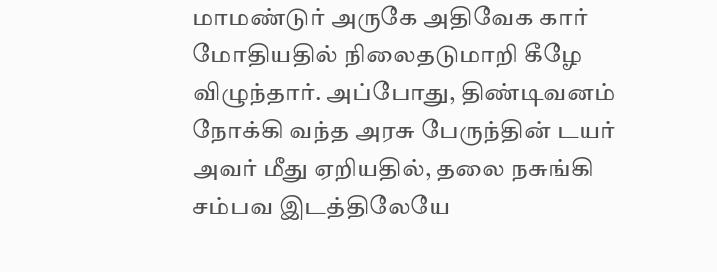மாமண்டுர் அருகே அதிவேக கார் மோதியதில் நிலைதடுமாறி கீழே விழுந்தார். அப்போது, திண்டிவனம் நோக்கி வந்த அரசு பேருந்தின் டயர் அவர் மீது ஏறியதில், தலை நசுங்கி சம்பவ இடத்திலேயே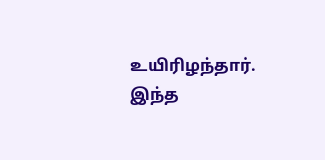உயிரிழந்தார். இந்த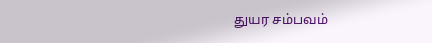துயர சம்பவம்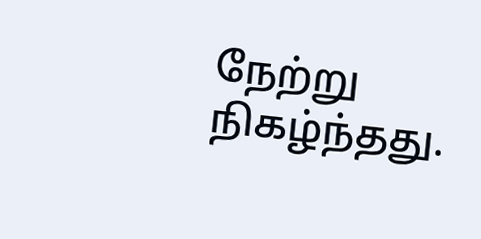நேற்று நிகழ்ந்தது.